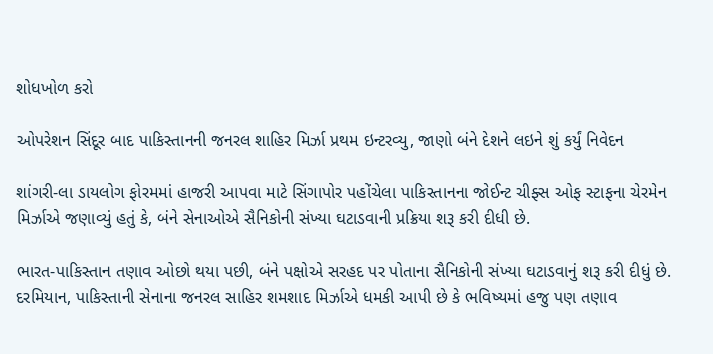શોધખોળ કરો

ઓપરેશન સિંદૂર બાદ પાકિસ્તાનની જનરલ શાહિર મિર્ઝા પ્રથમ ઇન્ટરવ્યુ, જાણો બંને દેશને લઇને શું કર્યું નિવેદન

શાંગરી-લા ડાયલોગ ફોરમમાં હાજરી આપવા માટે સિંગાપોર પહોંચેલા પાકિસ્તાનના જોઈન્ટ ચીફ્સ ઓફ સ્ટાફના ચેરમેન મિર્ઝાએ જણાવ્યું હતું કે, બંને સેનાઓએ સૈનિકોની સંખ્યા ઘટાડવાની પ્રક્રિયા શરૂ કરી દીધી છે.

ભારત-પાકિસ્તાન તણાવ ઓછો થયા પછી, બંને પક્ષોએ સરહદ પર પોતાના સૈનિકોની સંખ્યા ઘટાડવાનું શરૂ કરી દીધું છે. દરમિયાન, પાકિસ્તાની સેનાના જનરલ સાહિર શમશાદ મિર્ઝાએ ધમકી આપી છે કે ભવિષ્યમાં હજુ પણ તણાવ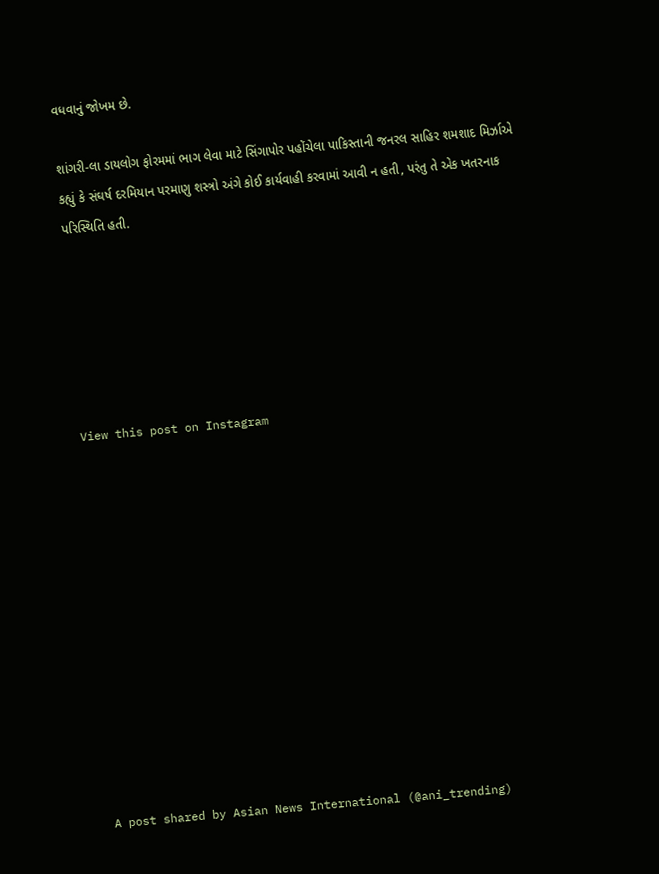વધવાનું જોખમ છે.

શાંગરી-લા ડાયલોગ ફોરમમાં ભાગ લેવા માટે સિંગાપોર પહોંચેલા પાકિસ્તાની જનરલ સાહિર શમશાદ મિર્ઝાએ કહ્યું કે સંઘર્ષ દરમિયાન પરમાણુ શસ્ત્રો અંગે કોઈ કાર્યવાહી કરવામાં આવી ન હતી, પરંતુ તે એક ખતરનાક પરિસ્થિતિ હતી.






View this post on Instagram












A post shared by Asian News International (@ani_trending)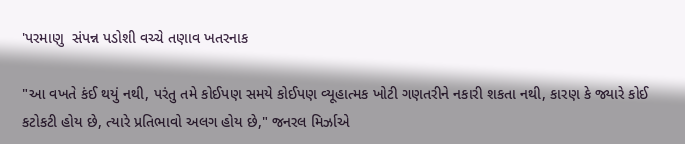'પરમાણુ  સંપન્ન પડોશી વચ્ચે તણાવ ખતરનાક

"આ વખતે કંઈ થયું નથી, પરંતુ તમે કોઈપણ સમયે કોઈપણ વ્યૂહાત્મક ખોટી ગણતરીને નકારી શકતા નથી, કારણ કે જ્યારે કોઈ કટોકટી હોય છે, ત્યારે પ્રતિભાવો અલગ હોય છે," જનરલ મિર્ઝાએ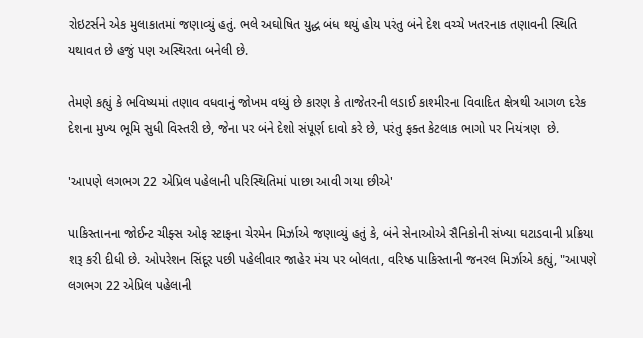રોઇટર્સને એક મુલાકાતમાં જણાવ્યું હતું. ભલે અઘોષિત યુદ્ધ બંધ થયું હોય પરંતુ બંને દેશ વચ્ચે ખતરનાક તણાવની સ્થિતિ યથાવત છે હજું પણ અસ્થિરતા બનેલી છે.

તેમણે કહ્યું કે ભવિષ્યમાં તણાવ વધવાનું જોખમ વધ્યું છે કારણ કે તાજેતરની લડાઈ કાશ્મીરના વિવાદિત ક્ષેત્રથી આગળ દરેક દેશના મુખ્ય ભૂમિ સુધી વિસ્તરી છે, જેના પર બંને દેશો સંપૂર્ણ દાવો કરે છે, પરંતુ ફક્ત કેટલાક ભાગો પર નિયંત્રણ  છે.

'આપણે લગભગ 22 એપ્રિલ પહેલાની પરિસ્થિતિમાં પાછા આવી ગયા છીએ'

પાકિસ્તાનના જોઈન્ટ ચીફ્સ ઓફ સ્ટાફના ચેરમેન મિર્ઝાએ જણાવ્યું હતું કે, બંને સેનાઓએ સૈનિકોની સંખ્યા ઘટાડવાની પ્રક્રિયા શરૂ કરી દીધી છે. ઓપરેશન સિંદૂર પછી પહેલીવાર જાહેર મંચ પર બોલતા, વરિષ્ઠ પાકિસ્તાની જનરલ મિર્ઝાએ કહ્યું, "આપણે લગભગ 22 એપ્રિલ પહેલાની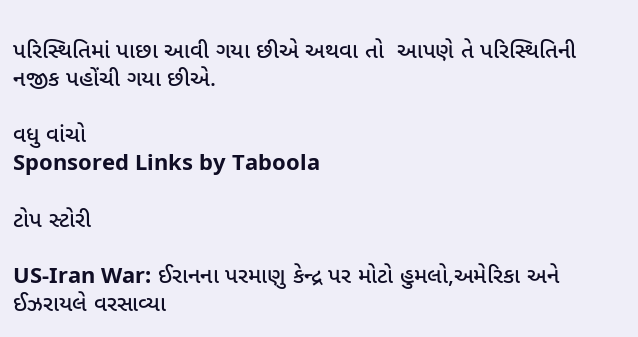પરિસ્થિતિમાં પાછા આવી ગયા છીએ અથવા તો  આપણે તે પરિસ્થિતિની નજીક પહોંચી ગયા છીએ.

વધુ વાંચો
Sponsored Links by Taboola

ટોપ સ્ટોરી

US-Iran War: ઈરાનના પરમાણુ કેન્દ્ર પર મોટો હુમલો,અમેરિકા અને ઈઝરાયલે વરસાવ્યા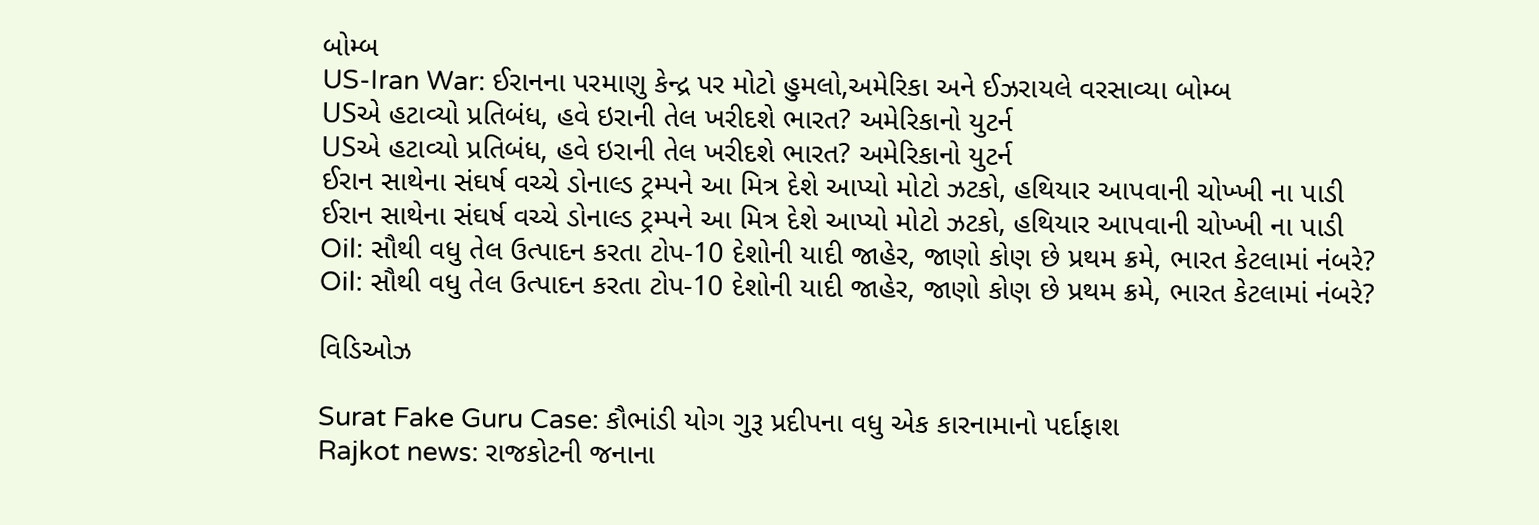બોમ્બ
US-Iran War: ઈરાનના પરમાણુ કેન્દ્ર પર મોટો હુમલો,અમેરિકા અને ઈઝરાયલે વરસાવ્યા બોમ્બ
USએ હટાવ્યો પ્રતિબંધ, હવે ઇરાની તેલ ખરીદશે ભારત? અમેરિકાનો યુટર્ન
USએ હટાવ્યો પ્રતિબંધ, હવે ઇરાની તેલ ખરીદશે ભારત? અમેરિકાનો યુટર્ન
ઈરાન સાથેના સંઘર્ષ વચ્ચે ડોનાલ્ડ ટ્રમ્પને આ મિત્ર દેશે આપ્યો મોટો ઝટકો, હથિયાર આપવાની ચોખ્ખી ના પાડી
ઈરાન સાથેના સંઘર્ષ વચ્ચે ડોનાલ્ડ ટ્રમ્પને આ મિત્ર દેશે આપ્યો મોટો ઝટકો, હથિયાર આપવાની ચોખ્ખી ના પાડી
Oil: સૌથી વધુ તેલ ઉત્પાદન કરતા ટોપ-10 દેશોની યાદી જાહેર, જાણો કોણ છે પ્રથમ ક્રમે, ભારત કેટલામાં નંબરે?
Oil: સૌથી વધુ તેલ ઉત્પાદન કરતા ટોપ-10 દેશોની યાદી જાહેર, જાણો કોણ છે પ્રથમ ક્રમે, ભારત કેટલામાં નંબરે?

વિડિઓઝ

Surat Fake Guru Case: કૌભાંડી યોગ ગુરૂ પ્રદીપના વધુ એક કારનામાનો પર્દાફાશ
Rajkot news: રાજકોટની જનાના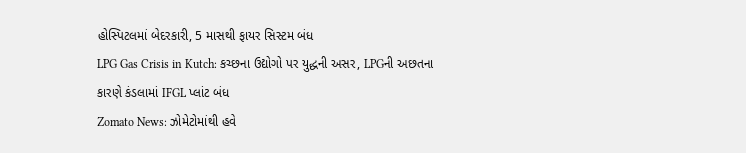હોસ્પિટલમાં બેદરકારી, 5 માસથી ફાયર સિસ્ટમ બંધ
LPG Gas Crisis in Kutch: કચ્છના ઉદ્યોગો પર યુદ્ધની અસર, LPGની અછતના કારણે કંડલામાં IFGL પ્લાંટ બંધ
Zomato News: ઝોમેટોમાંથી હવે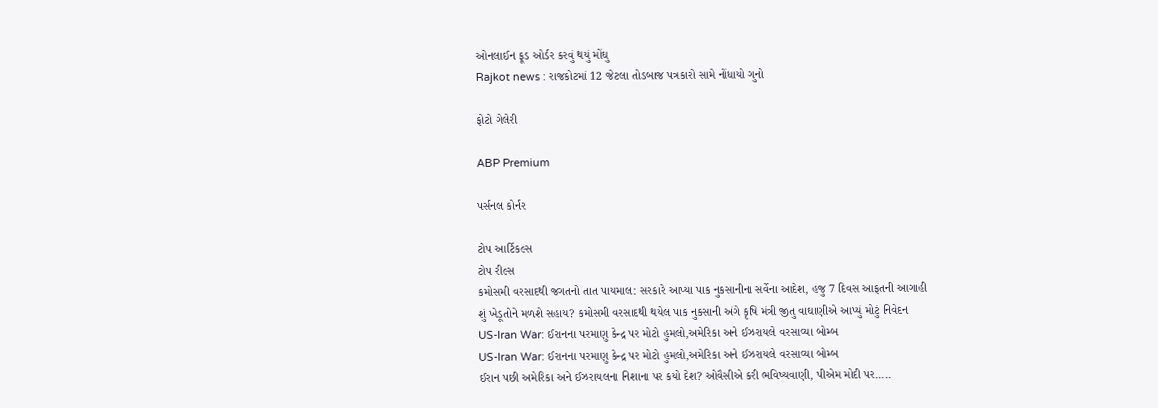ઓનલાઈન ફૂડ ઓર્ડર કરવું થયું મોંઘુ
Rajkot news : રાજકોટમાં 12 જેટલા તોડબાજ પત્રકારો સામે નોંધાયો ગુનો

ફોટો ગેલેરી

ABP Premium

પર્સનલ કોર્નર

ટોપ આર્ટિકલ્સ
ટોપ રીલ્સ
કમોસમી વરસાદથી જગતનો તાત પાયમાલ: સરકારે આપ્યા પાક નુકસાનીના સર્વેના આદેશ, હજુ 7 દિવસ આફતની આગાહી
શું ખેડૂતોને મળશે સહાય? કમોસમી વરસાદથી થયેલ પાક નુકસાની અંગે કૃષિ મંત્રી જીતુ વાઘાણીએ આપ્યું મોટું નિવેદન
US-Iran War: ઈરાનના પરમાણુ કેન્દ્ર પર મોટો હુમલો,અમેરિકા અને ઈઝરાયલે વરસાવ્યા બોમ્બ
US-Iran War: ઈરાનના પરમાણુ કેન્દ્ર પર મોટો હુમલો,અમેરિકા અને ઈઝરાયલે વરસાવ્યા બોમ્બ
ઈરાન પછી અમેરિકા અને ઈઝરાયલના નિશાના પર કયો દેશ? ઓવૈસીએ કરી ભવિષ્યવાણી, પીએમ મોદી પર.....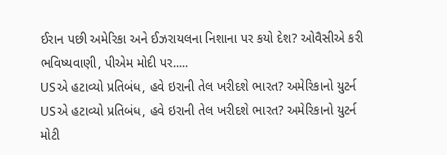ઈરાન પછી અમેરિકા અને ઈઝરાયલના નિશાના પર કયો દેશ? ઓવૈસીએ કરી ભવિષ્યવાણી, પીએમ મોદી પર.....
USએ હટાવ્યો પ્રતિબંધ, હવે ઇરાની તેલ ખરીદશે ભારત? અમેરિકાનો યુટર્ન
USએ હટાવ્યો પ્રતિબંધ, હવે ઇરાની તેલ ખરીદશે ભારત? અમેરિકાનો યુટર્ન
મોટી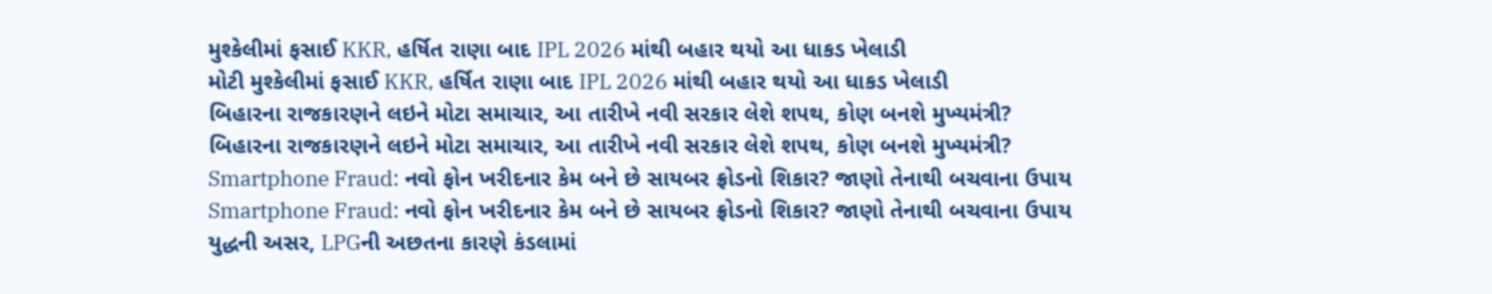મુશ્કેલીમાં ફસાઈ KKR, હર્ષિત રાણા બાદ IPL 2026 માંથી બહાર થયો આ ધાકડ ખેલાડી
મોટી મુશ્કેલીમાં ફસાઈ KKR, હર્ષિત રાણા બાદ IPL 2026 માંથી બહાર થયો આ ધાકડ ખેલાડી
બિહારના રાજકારણને લઇને મોટા સમાચાર, આ તારીખે નવી સરકાર લેશે શપથ, કોણ બનશે મુખ્યમંત્રી?
બિહારના રાજકારણને લઇને મોટા સમાચાર, આ તારીખે નવી સરકાર લેશે શપથ, કોણ બનશે મુખ્યમંત્રી?
Smartphone Fraud: નવો ફોન ખરીદનાર કેમ બને છે સાયબર ફ્રોડનો શિકાર? જાણો તેનાથી બચવાના ઉપાય
Smartphone Fraud: નવો ફોન ખરીદનાર કેમ બને છે સાયબર ફ્રોડનો શિકાર? જાણો તેનાથી બચવાના ઉપાય
યુદ્ધની અસર, LPGની અછતના કારણે કંડલામાં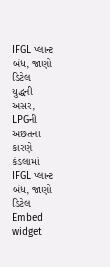IFGL પ્લાન્ટ બંધ, જાણો ડિટેલ
યુદ્ધની અસર, LPGની અછતના કારણે કંડલામાં IFGL પ્લાન્ટ બંધ, જાણો ડિટેલ
Embed widget